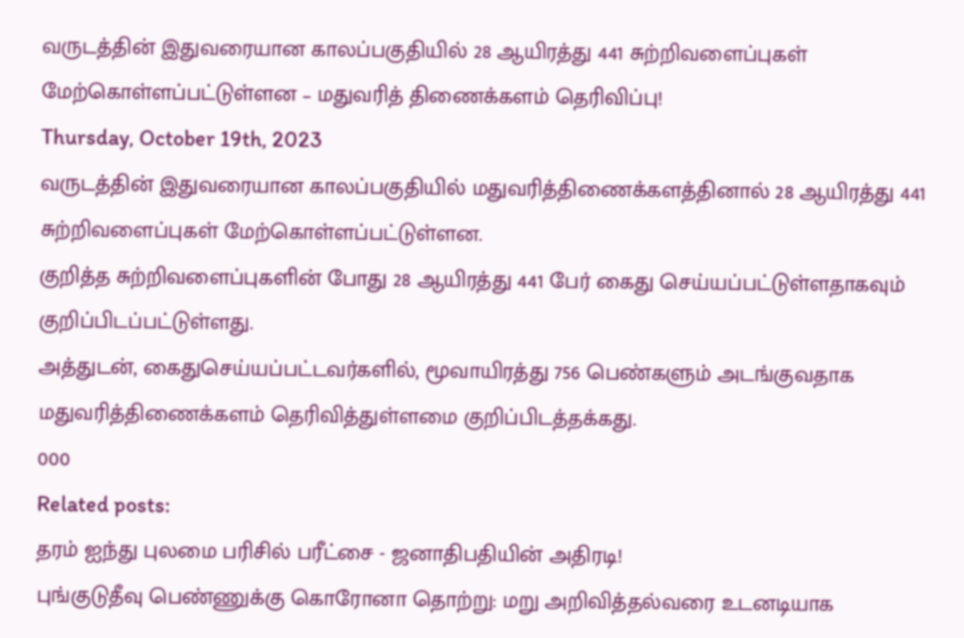வருடத்தின் இதுவரையான காலப்பகுதியில் 28 ஆயிரத்து 441 சுற்றிவளைப்புகள் மேற்கொள்ளப்பட்டுள்ளன – மதுவரித் திணைக்களம் தெரிவிப்பு!
Thursday, October 19th, 2023
வருடத்தின் இதுவரையான காலப்பகுதியில் மதுவரித்திணைக்களத்தினால் 28 ஆயிரத்து 441 சுற்றிவளைப்புகள் மேற்கொள்ளப்பட்டுள்ளன.
குறித்த சுற்றிவளைப்புகளின் போது 28 ஆயிரத்து 441 பேர் கைது செய்யப்பட்டுள்ளதாகவும் குறிப்பிடப்பட்டுள்ளது.
அத்துடன், கைதுசெய்யப்பட்டவர்களில், மூவாயிரத்து 756 பெண்களும் அடங்குவதாக மதுவரித்திணைக்களம் தெரிவித்துள்ளமை குறிப்பிடத்தக்கது.
000
Related posts:
தரம் ஐந்து புலமை பரிசில் பரீட்சை - ஜனாதிபதியின் அதிரடி!
புங்குடுதீவு பெண்ணுக்கு கொரோனா தொற்று: மறு அறிவித்தல்வரை உடனடியாக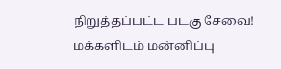நிறுத்தப்பட்ட படகு சேவை!
மக்களிடம் மன்னிப்பு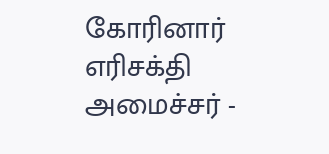கோரினார் எரிசக்தி அமைச்சர் -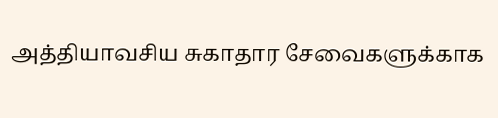அத்தியாவசிய சுகாதார சேவைகளுக்காக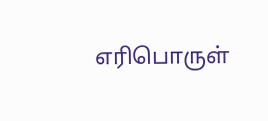எரிபொருள்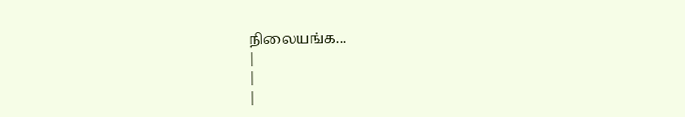நிலையங்க...
|
|
|